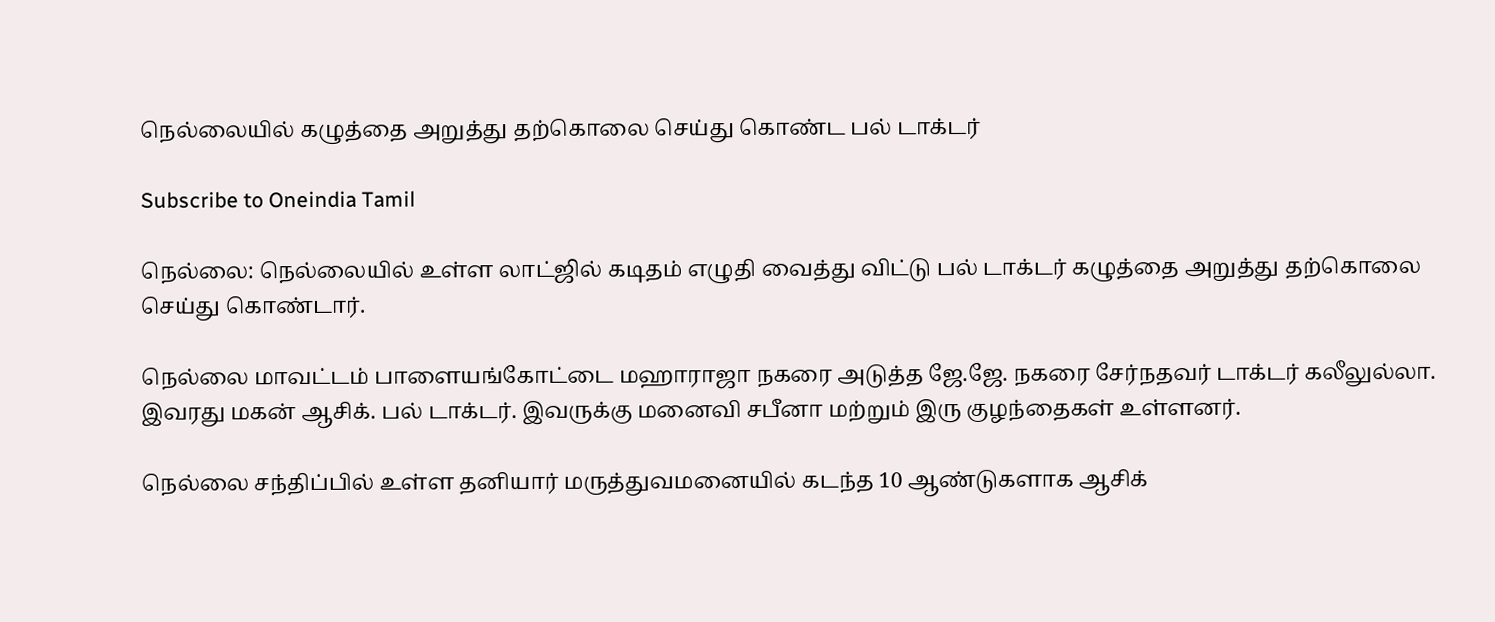நெல்லையில் கழுத்தை அறுத்து தற்கொலை செய்து கொண்ட பல் டாக்டர்

Subscribe to Oneindia Tamil

நெல்லை: நெல்லையில் உள்ள லாட்ஜில் கடிதம் எழுதி வைத்து விட்டு பல் டாக்டர் கழுத்தை அறுத்து தற்கொலை செய்து கொண்டார்.

நெல்லை மாவட்டம் பாளையங்கோட்டை மஹாராஜா நகரை அடுத்த ஜே.ஜே. நகரை சேர்நதவர் டாக்டர் கலீலுல்லா. இவரது மகன் ஆசிக். பல் டாக்டர். இவருக்கு மனைவி சபீனா மற்றும் இரு குழந்தைகள் உள்ளனர்.

நெல்லை சந்திப்பில் உள்ள தனியார் மருத்துவமனையில் கடந்த 10 ஆண்டுகளாக ஆசிக்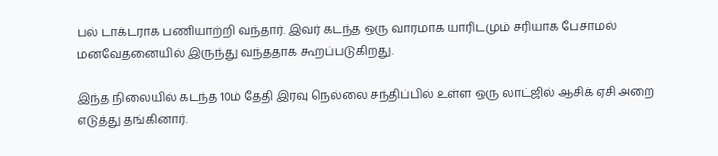பல் டாக்டராக பணியாற்றி வந்தார். இவர் கடந்த ஒரு வாரமாக யாரிடமும் சரியாக பேசாமல் மனவேதனையில் இருந்து வந்ததாக கூறப்படுகிறது.

இந்த நிலையில் கடந்த 10ம் தேதி இரவு நெல்லை சந்திப்பில் உள்ள ஒரு லாட்ஜில் ஆசிக் ஏசி அறை எடுத்து தங்கினார்.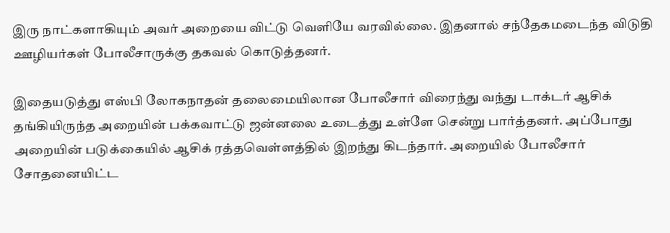இரு நாட்களாகியும் அவர் அறையை விட்டு வெளியே வரவில்லை. இதனால் சந்தேகமடைந்த விடுதி ஊழியர்கள் போலீசாருக்கு தகவல் கொடுத்தனர்.

இதையடுத்து எஸ்பி லோகநாதன் தலைமையிலான போலீசார் விரைந்து வந்து டாக்டர் ஆசிக் தங்கியிருந்த அறையின் பக்கவாட்டு ஜன்னலை உடைத்து உள்ளே சென்று பார்த்தனர். அப்போது அறையின் படுக்கையில் ஆசிக் ரத்தவெள்ளத்தில் இறந்து கிடந்தார். அறையில் போலீசார் சோதனையிட்ட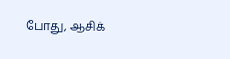போது, ஆசிக்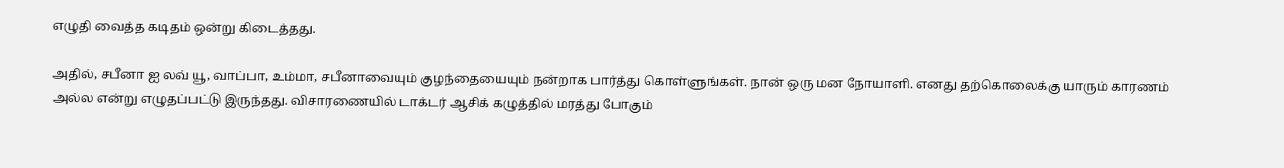எழுதி வைத்த கடிதம் ஒன்று கிடைத்தது.

அதில், சபீனா ஐ லவ் யூ, வாப்பா, உம்மா, சபீனாவையும் குழந்தையையும் நன்றாக பார்த்து கொள்ளுங்கள். நான் ஒரு மன நோயாளி. எனது தற்கொலைக்கு யாரும் காரணம் அல்ல என்று எழுதப்பட்டு இருந்தது. விசாரணையில் டாக்டர் ஆசிக் கழுத்தில் மரத்து போகும்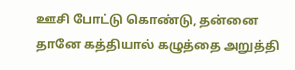ஊசி போட்டு கொண்டு, தன்னை தானே கத்தியால் கழுத்தை அறுத்தி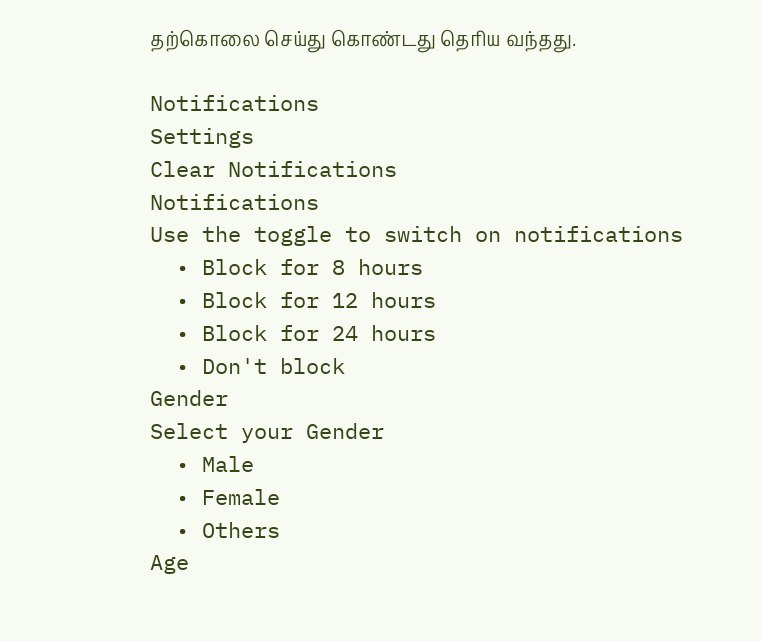தற்கொலை செய்து கொண்டது தெரிய வந்தது.

Notifications
Settings
Clear Notifications
Notifications
Use the toggle to switch on notifications
  • Block for 8 hours
  • Block for 12 hours
  • Block for 24 hours
  • Don't block
Gender
Select your Gender
  • Male
  • Female
  • Others
Age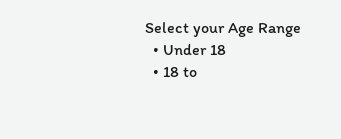Select your Age Range
  • Under 18
  • 18 to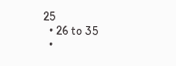25
  • 26 to 35
  •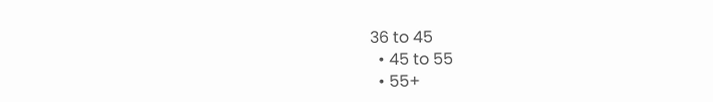36 to 45
  • 45 to 55
  • 55+